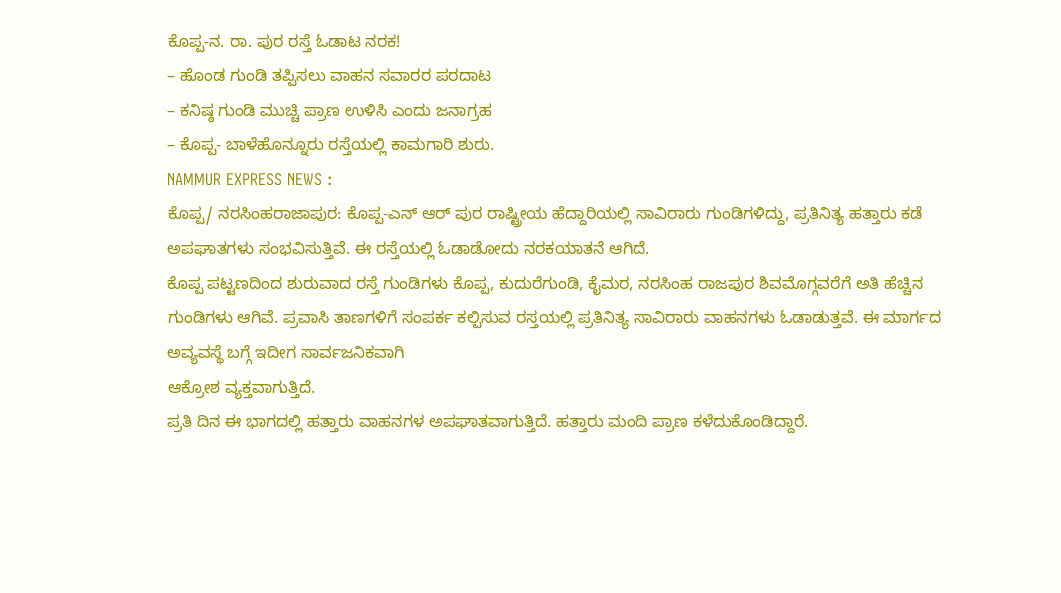ಕೊಪ್ಪ-ನ. ರಾ. ಪುರ ರಸ್ತೆ ಓಡಾಟ ನರಕ!
– ಹೊಂಡ ಗುಂಡಿ ತಪ್ಪಿಸಲು ವಾಹನ ಸವಾರರ ಪರದಾಟ
– ಕನಿಷ್ಠ ಗುಂಡಿ ಮುಚ್ಚಿ ಪ್ರಾಣ ಉಳಿಸಿ ಎಂದು ಜನಾಗ್ರಹ
– ಕೊಪ್ಪ- ಬಾಳೆಹೊನ್ನೂರು ರಸ್ತೆಯಲ್ಲಿ ಕಾಮಗಾರಿ ಶುರು.
NAMMUR EXPRESS NEWS :
ಕೊಪ್ಪ/ ನರಸಿಂಹರಾಜಾಪುರ: ಕೊಪ್ಪ-ಎನ್ ಆರ್ ಪುರ ರಾಷ್ಟ್ರೀಯ ಹೆದ್ದಾರಿಯಲ್ಲಿ ಸಾವಿರಾರು ಗುಂಡಿಗಳಿದ್ದು, ಪ್ರತಿನಿತ್ಯ ಹತ್ತಾರು ಕಡೆ ಅಪಘಾತಗಳು ಸಂಭವಿಸುತ್ತಿವೆ. ಈ ರಸ್ತೆಯಲ್ಲಿ ಓಡಾಡೋದು ನರಕಯಾತನೆ ಆಗಿದೆ.
ಕೊಪ್ಪ ಪಟ್ಟಣದಿಂದ ಶುರುವಾದ ರಸ್ತೆ ಗುಂಡಿಗಳು ಕೊಪ್ಪ, ಕುದುರೆಗುಂಡಿ, ಕೈಮರ, ನರಸಿಂಹ ರಾಜಪುರ ಶಿವಮೊಗ್ಗವರೆಗೆ ಅತಿ ಹೆಚ್ಚಿನ ಗುಂಡಿಗಳು ಆಗಿವೆ. ಪ್ರವಾಸಿ ತಾಣಗಳಿಗೆ ಸಂಪರ್ಕ ಕಲ್ಪಿಸುವ ರಸ್ತಯಲ್ಲಿ ಪ್ರತಿನಿತ್ಯ ಸಾವಿರಾರು ವಾಹನಗಳು ಓಡಾಡುತ್ತವೆ. ಈ ಮಾರ್ಗದ ಅವ್ಯವಸ್ಥೆ ಬಗ್ಗೆ ಇದೀಗ ಸಾರ್ವಜನಿಕವಾಗಿ
ಆಕ್ರೋಶ ವ್ಯಕ್ತವಾಗುತ್ತಿದೆ.
ಪ್ರತಿ ದಿನ ಈ ಭಾಗದಲ್ಲಿ ಹತ್ತಾರು ವಾಹನಗಳ ಅಪಘಾತವಾಗುತ್ತಿದೆ. ಹತ್ತಾರು ಮಂದಿ ಪ್ರಾಣ ಕಳೆದುಕೊಂಡಿದ್ದಾರೆ.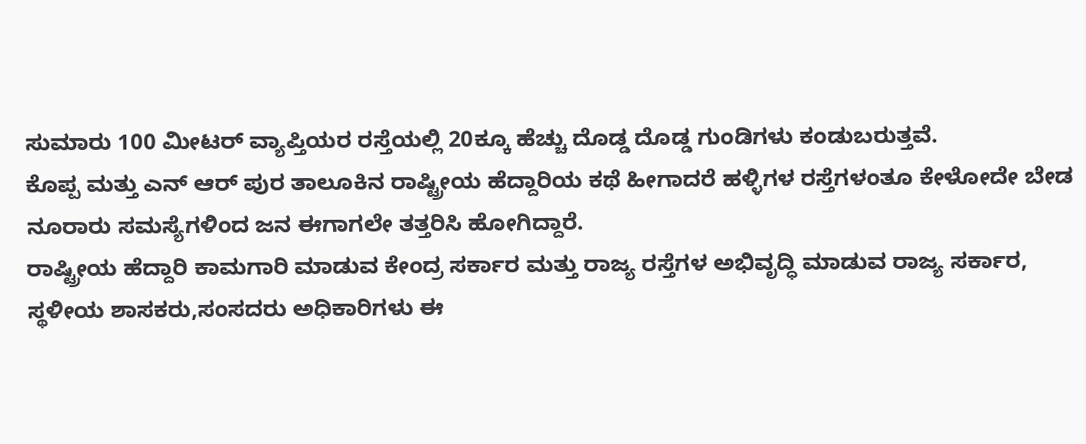ಸುಮಾರು 100 ಮೀಟರ್ ವ್ಯಾಪ್ತಿಯರ ರಸ್ತೆಯಲ್ಲಿ 20ಕ್ಕೂ ಹೆಚ್ಚು ದೊಡ್ಡ ದೊಡ್ಡ ಗುಂಡಿಗಳು ಕಂಡುಬರುತ್ತವೆ.
ಕೊಪ್ಪ ಮತ್ತು ಎನ್ ಆರ್ ಪುರ ತಾಲೂಕಿನ ರಾಷ್ಟ್ರೀಯ ಹೆದ್ದಾರಿಯ ಕಥೆ ಹೀಗಾದರೆ ಹಳ್ಳಿಗಳ ರಸ್ತೆಗಳಂತೂ ಕೇಳೋದೇ ಬೇಡ ನೂರಾರು ಸಮಸ್ಯೆಗಳಿಂದ ಜನ ಈಗಾಗಲೇ ತತ್ತರಿಸಿ ಹೋಗಿದ್ದಾರೆ.
ರಾಷ್ಟ್ರೀಯ ಹೆದ್ದಾರಿ ಕಾಮಗಾರಿ ಮಾಡುವ ಕೇಂದ್ರ ಸರ್ಕಾರ ಮತ್ತು ರಾಜ್ಯ ರಸ್ತೆಗಳ ಅಭಿವೃದ್ಧಿ ಮಾಡುವ ರಾಜ್ಯ ಸರ್ಕಾರ, ಸ್ಥಳೀಯ ಶಾಸಕರು,ಸಂಸದರು ಅಧಿಕಾರಿಗಳು ಈ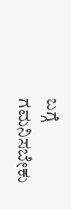ಬಗ್ಗೆ ಗಮನಿಸಬೇಕು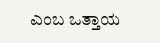ಎಂಬ ಒತ್ತಾಯ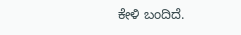ಕೇಳಿ ಬಂದಿದೆ.